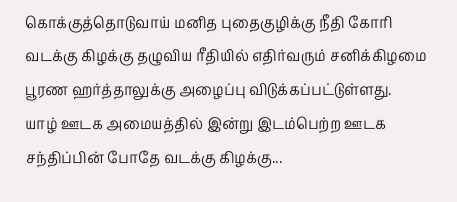கொக்குத்தொடுவாய் மனித புதைகுழிக்கு நீதி கோரி வடக்கு கிழக்கு தழுவிய ரீதியில் எதிர்வரும் சனிக்கிழமை பூரண ஹர்த்தாலுக்கு அழைப்பு விடுக்கப்பட்டுள்ளது.
யாழ் ஊடக அமையத்தில் இன்று இடம்பெற்ற ஊடக சந்திப்பின் போதே வடக்கு கிழக்கு...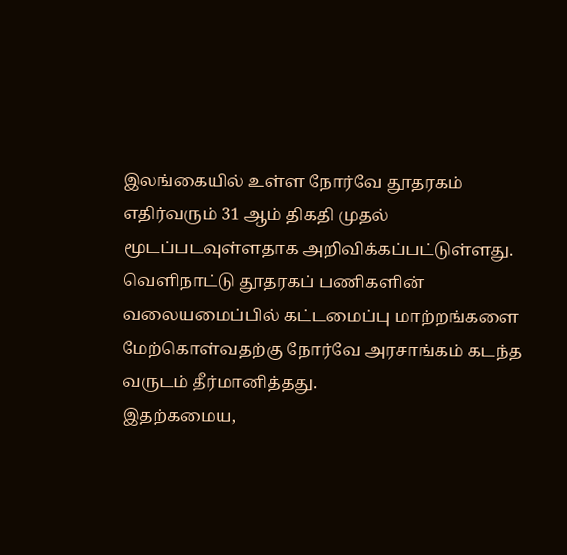இலங்கையில் உள்ள நோர்வே தூதரகம் எதிர்வரும் 31 ஆம் திகதி முதல் மூடப்படவுள்ளதாக அறிவிக்கப்பட்டுள்ளது.
வெளிநாட்டு தூதரகப் பணிகளின் வலையமைப்பில் கட்டமைப்பு மாற்றங்களை மேற்கொள்வதற்கு நோர்வே அரசாங்கம் கடந்த வருடம் தீர்மானித்தது.
இதற்கமைய,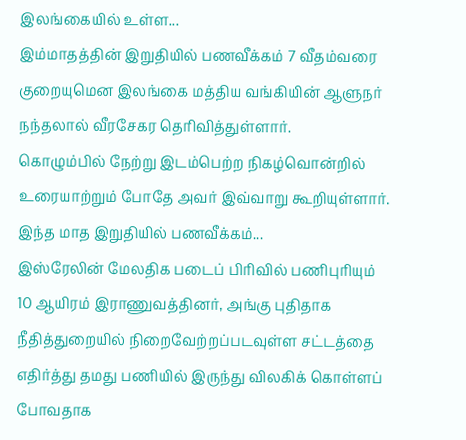இலங்கையில் உள்ள...
இம்மாதத்தின் இறுதியில் பணவீக்கம் 7 வீதம்வரை குறையுமென இலங்கை மத்திய வங்கியின் ஆளுநர் நந்தலால் வீரசேகர தெரிவித்துள்ளார்.
கொழும்பில் நேற்று இடம்பெற்ற நிகழ்வொன்றில் உரையாற்றும் போதே அவர் இவ்வாறு கூறியுள்ளார்.
இந்த மாத இறுதியில் பணவீக்கம்...
இஸ்ரேலின் மேலதிக படைப் பிரிவில் பணிபுரியும் 10 ஆயிரம் இராணுவத்தினர், அங்கு புதிதாக நீதித்துறையில் நிறைவேற்றப்படவுள்ள சட்டத்தை எதிர்த்து தமது பணியில் இருந்து விலகிக் கொள்ளப் போவதாக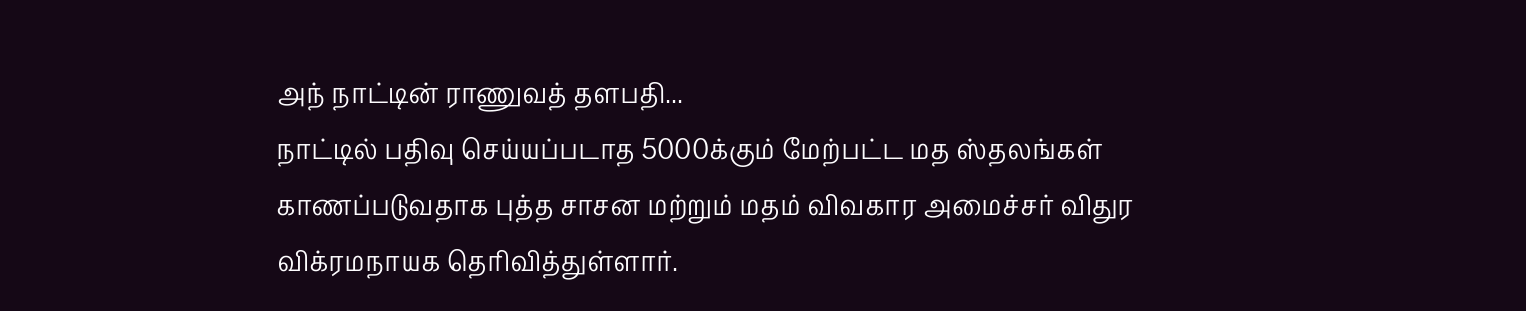அந் நாட்டின் ராணுவத் தளபதி...
நாட்டில் பதிவு செய்யப்படாத 5000க்கும் மேற்பட்ட மத ஸ்தலங்கள் காணப்படுவதாக புத்த சாசன மற்றும் மதம் விவகார அமைச்சர் விதுர விக்ரமநாயக தெரிவித்துள்ளார்.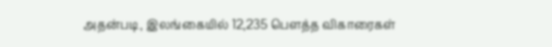அதன்படி, இலங்கையில் 12,235 பௌத்த விகாரைகள்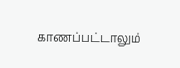காணப்பட்டாலும்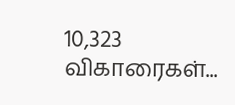10,323 விகாரைகள்...